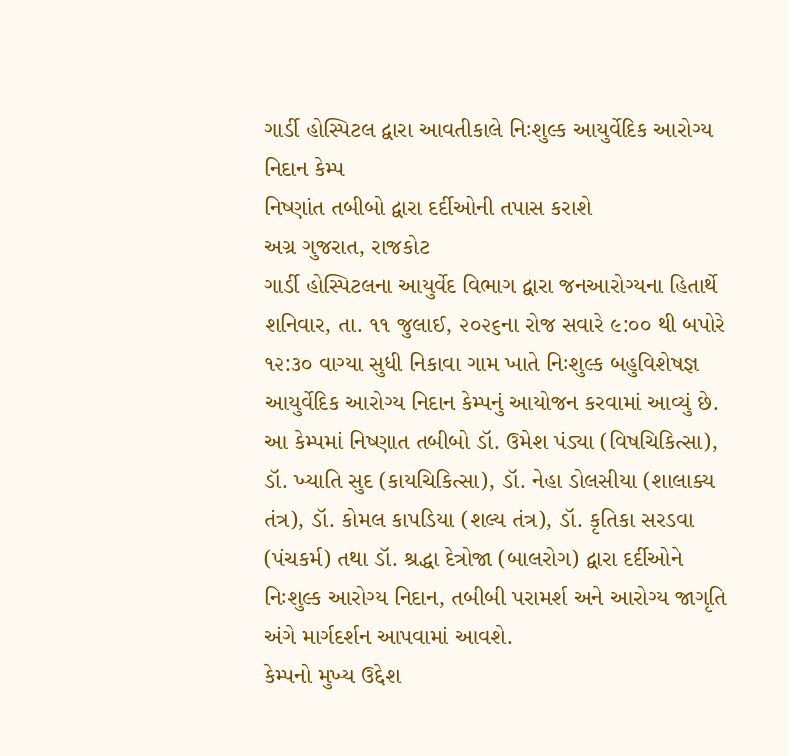ગાર્ડી હોસ્પિટલ દ્વારા આવતીકાલે નિઃશુલ્ક આયુર્વેદિક આરોગ્ય નિદાન કેમ્પ
નિષ્ણાંત તબીબો દ્વારા દર્દીઓની તપાસ કરાશે
અગ્ર ગુજરાત, રાજકોટ
ગાર્ડી હોસ્પિટલના આયુર્વેદ વિભાગ દ્વારા જનઆરોગ્યના હિતાર્થે શનિવાર, તા. ૧૧ જુલાઈ, ૨૦૨૬ના રોજ સવારે ૯:૦૦ થી બપોરે ૧૨:૩૦ વાગ્યા સુધી નિકાવા ગામ ખાતે નિઃશુલ્ક બહુવિશેષજ્ઞ આયુર્વેદિક આરોગ્ય નિદાન કેમ્પનું આયોજન કરવામાં આવ્યું છે.
આ કેમ્પમાં નિષ્ણાત તબીબો ડૉ. ઉમેશ પંડ્યા (વિષચિકિત્સા), ડૉ. ખ્યાતિ સુદ (કાયચિકિત્સા), ડૉ. નેહા ડોલસીયા (શાલાક્ય તંત્ર), ડૉ. કોમલ કાપડિયા (શલ્ય તંત્ર), ડૉ. કૃતિકા સરડવા (પંચકર્મ) તથા ડૉ. શ્રદ્ધા દેત્રોજા (બાલરોગ) દ્વારા દર્દીઓને નિઃશુલ્ક આરોગ્ય નિદાન, તબીબી પરામર્શ અને આરોગ્ય જાગૃતિ અંગે માર્ગદર્શન આપવામાં આવશે.
કેમ્પનો મુખ્ય ઉદ્દેશ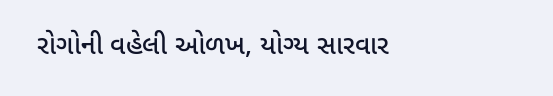રોગોની વહેલી ઓળખ, યોગ્ય સારવાર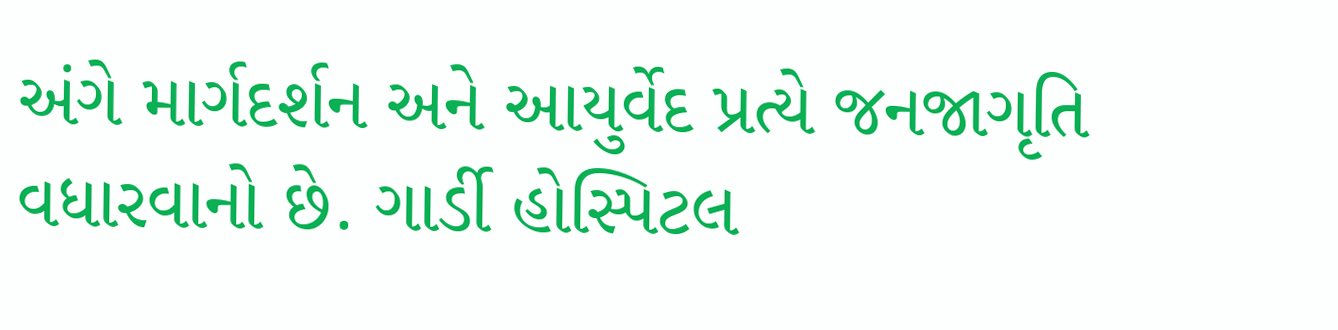અંગે માર્ગદર્શન અને આયુર્વેદ પ્રત્યે જનજાગૃતિ વધારવાનો છે. ગાર્ડી હોસ્પિટલ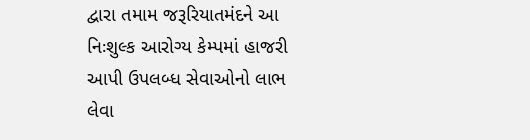દ્વારા તમામ જરૂરિયાતમંદને આ નિઃશુલ્ક આરોગ્ય કેમ્પમાં હાજરી આપી ઉપલબ્ધ સેવાઓનો લાભ લેવા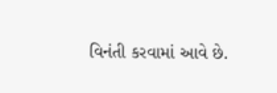વિનંતી કરવામાં આવે છે.